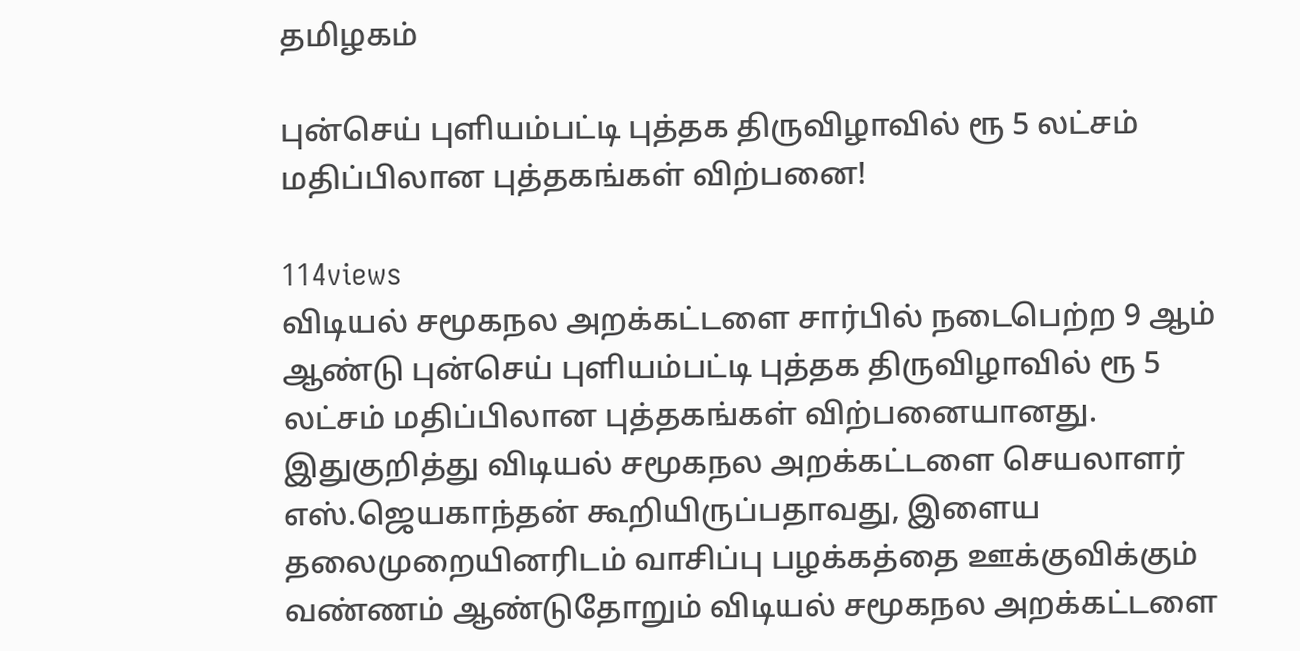தமிழகம்

புன்செய் புளியம்பட்டி புத்தக திருவிழாவில் ரூ 5 லட்சம் மதிப்பிலான புத்தகங்கள் விற்பனை!

114views
விடியல் சமூகநல அறக்கட்டளை சார்பில் நடைபெற்ற 9 ஆம் ஆண்டு புன்செய் புளியம்பட்டி புத்தக திருவிழாவில் ரூ 5 லட்சம் மதிப்பிலான புத்தகங்கள் விற்பனையானது.
இதுகுறித்து விடியல் சமூகநல அறக்கட்டளை செயலாளர் எஸ்.ஜெயகாந்தன் கூறியிருப்பதாவது, இளைய தலைமுறையினரிடம் வாசிப்பு பழக்கத்தை ஊக்குவிக்கும் வண்ணம் ஆண்டுதோறும் விடியல் சமூகநல அறக்கட்டளை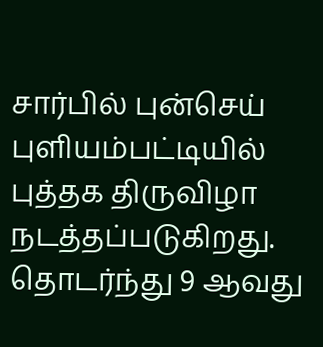சார்பில் புன்செய் புளியம்பட்டியில் புத்தக திருவிழா நடத்தப்படுகிறது. தொடர்ந்து 9 ஆவது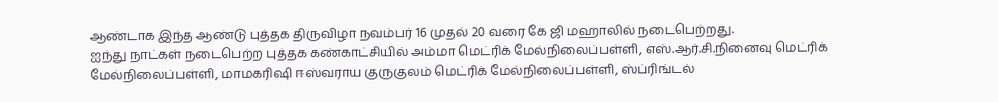ஆண்டாக இந்த ஆண்டு புத்தக திருவிழா நவம்பர் 16 முதல் 20 வரை கே ஜி மஹாலில் நடைபெற்றது.
ஐந்து நாட்கள் நடைபெற்ற புத்தக கண்காட்சியில் அம்மா மெட்ரிக் மேல்நிலைப்பள்ளி, எஸ்.ஆர்.சி.நினைவு மெட்ரிக் மேல்நிலைப்பள்ளி, மாமகரிஷி ஈஸ்வராய குருகுலம் மெட்ரிக் மேல்நிலைப்பள்ளி, ஸ்ப்ரிங்டல்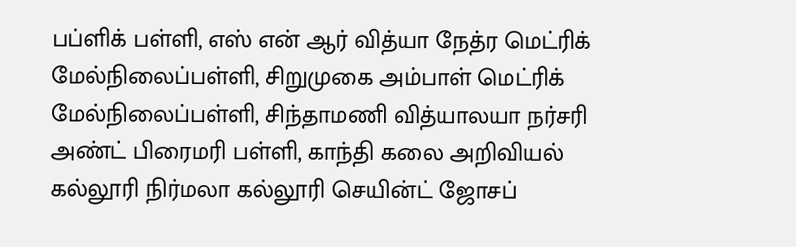பப்ளிக் பள்ளி, எஸ் என் ஆர் வித்யா நேத்ர மெட்ரிக் மேல்நிலைப்பள்ளி, சிறுமுகை அம்பாள் மெட்ரிக் மேல்நிலைப்பள்ளி, சிந்தாமணி வித்யாலயா நர்சரி அண்ட் பிரைமரி பள்ளி, காந்தி கலை அறிவியல் கல்லூரி நிர்மலா கல்லூரி செயின்ட் ஜோசப்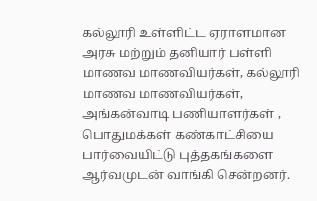கல்லூரி உள்ளிட்ட ஏராளமான அரசு மற்றும் தனியார் பள்ளி மாணவ மாணவியர்கள், கல்லூரி மாணவ மாணவியர்கள், அங்கன்வாடி பணியாளர்கள் , பொதுமக்கள் கண்காட்சியை பார்வையிட்டு புத்தகங்களை ஆர்வமுடன் வாங்கி சென்றனர்.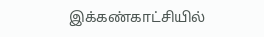இக்கண்காட்சியில்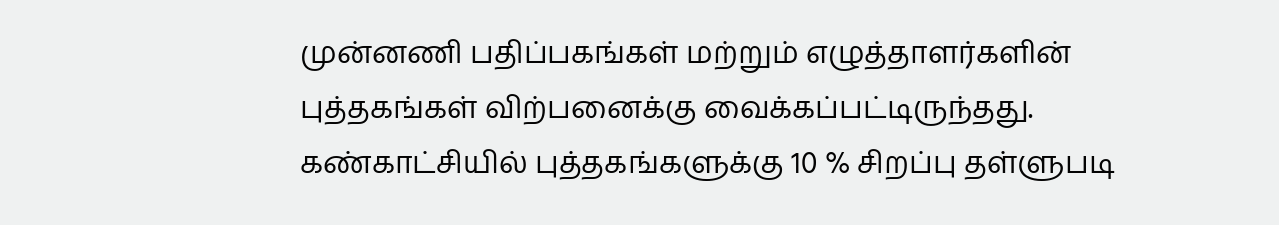முன்னணி பதிப்பகங்கள் மற்றும் எழுத்தாளர்களின் புத்தகங்கள் விற்பனைக்கு வைக்கப்பட்டிருந்தது. கண்காட்சியில் புத்தகங்களுக்கு 10 % சிறப்பு தள்ளுபடி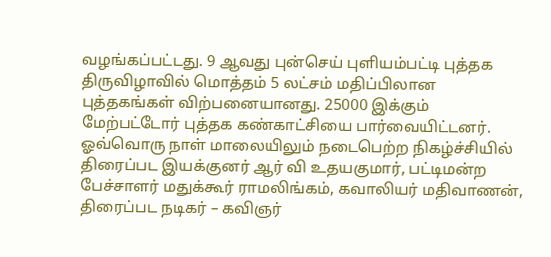வழங்கப்பட்டது. 9 ஆவது புன்செய் புளியம்பட்டி புத்தக திருவிழாவில் மொத்தம் 5 லட்சம் மதிப்பிலான புத்தகங்கள் விற்பனையானது. 25000 இக்கும் மேற்பட்டோர் புத்தக கண்காட்சியை பார்வையிட்டனர்.
ஓவ்வொரு நாள் மாலையிலும் நடைபெற்ற நிகழ்ச்சியில் திரைப்பட இயக்குனர் ஆர் வி உதயகுமார், பட்டிமன்ற பேச்சாளர் மதுக்கூர் ராமலிங்கம், கவாலியர் மதிவாணன், திரைப்பட நடிகர் – கவிஞர்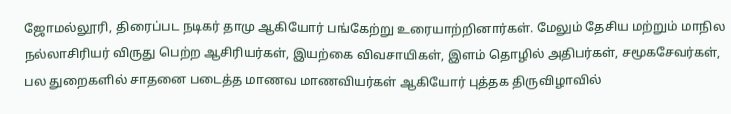ஜோமல்லூரி, திரைப்பட நடிகர் தாமு ஆகியோர் பங்கேற்று உரையாற்றினார்கள். மேலும் தேசிய மற்றும் மாநில நல்லாசிரியர் விருது பெற்ற ஆசிரியர்கள், இயற்கை விவசாயிகள், இளம் தொழில் அதிபர்கள், சமூகசேவர்கள், பல துறைகளில் சாதனை படைத்த மாணவ மாணவியர்கள் ஆகியோர் புத்தக திருவிழாவில்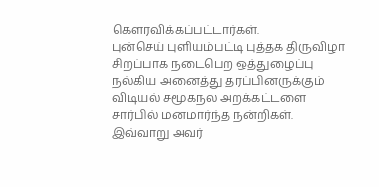கெளரவிக்கப்பட்டார்கள்.
புன்செய் புளியம்பட்டி புத்தக திருவிழா சிறப்பாக நடைபெற ஒத்துழைப்பு நல்கிய அனைத்து தரப்பினருக்கும் விடியல் சமூகநல அறக்கட்டளை சார்பில் மனமார்ந்த நன்றிகள். இவ்வாறு அவர்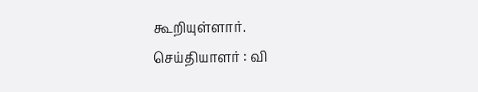கூறியுள்ளார்.
செய்தியாளர் : வி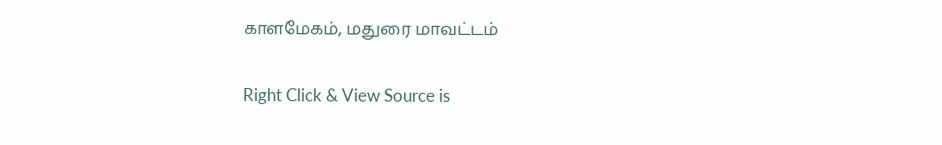காளமேகம், மதுரை மாவட்டம்

Right Click & View Source is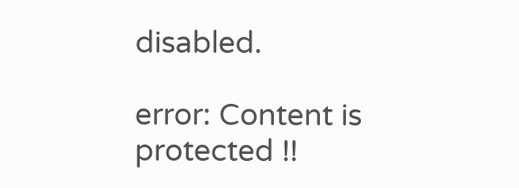disabled.

error: Content is protected !!